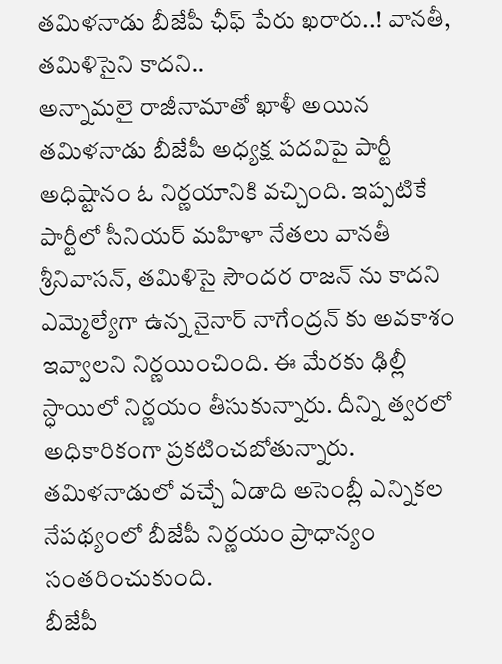తమిళనాడు బీజేపీ ఛీఫ్ పేరు ఖరారు..! వానతీ, తమిళిసైని కాదని..
అన్నామలై రాజీనామాతో ఖాళీ అయిన తమిళనాడు బీజేపీ అధ్యక్ష పదవిపై పార్టీ అధిష్టానం ఓ నిర్ణయానికి వచ్చింది. ఇప్పటికే పార్టీలో సీనియర్ మహిళా నేతలు వానతీ శ్రీనివాసన్, తమిళిసై సౌందర రాజన్ ను కాదని ఎమ్మెల్యేగా ఉన్న నైనార్ నాగేంద్రన్ కు అవకాశం ఇవ్వాలని నిర్ణయించింది. ఈ మేరకు ఢిల్లీ స్ధాయిలో నిర్ణయం తీసుకున్నారు. దీన్ని త్వరలో అధికారికంగా ప్రకటించబోతున్నారు. తమిళనాడులో వచ్చే ఏడాది అసెంబ్లీ ఎన్నికల నేపథ్యంలో బీజేపీ నిర్ణయం ప్రాధాన్యం సంతరించుకుంది.
బీజేపీ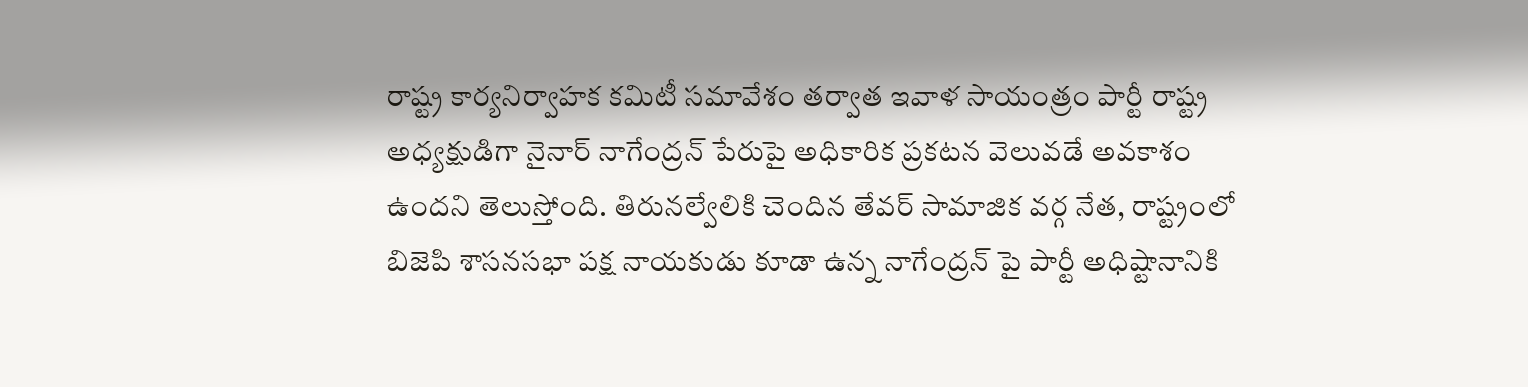రాష్ట్ర కార్యనిర్వాహక కమిటీ సమావేశం తర్వాత ఇవాళ సాయంత్రం పార్టీ రాష్ట్ర అధ్యక్షుడిగా నైనార్ నాగేంద్రన్ పేరుపై అధికారిక ప్రకటన వెలువడే అవకాశం ఉందని తెలుస్తోంది. తిరునల్వేలికి చెందిన తేవర్ సామాజిక వర్గ నేత, రాష్ట్రంలో బిజెపి శాసనసభా పక్ష నాయకుడు కూడా ఉన్న నాగేంద్రన్ పై పార్టీ అధిష్టానానికి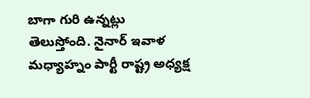బాగా గురి ఉన్నట్లు తెలుస్తోంది. నైనార్ ఇవాళ మధ్యాహ్నం పార్టీ రాష్ట్ర అధ్యక్ష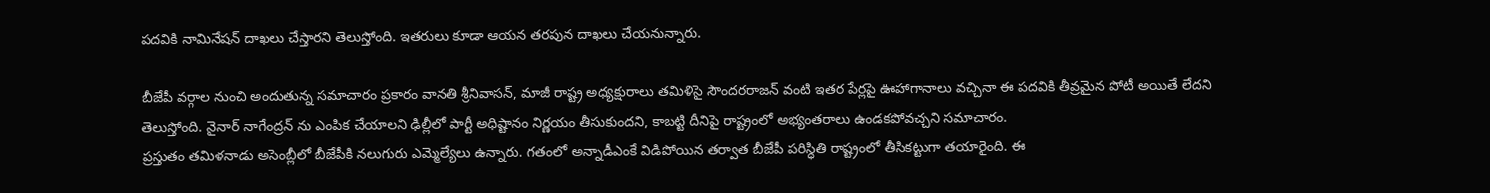పదవికి నామినేషన్ దాఖలు చేస్తారని తెలుస్తోంది. ఇతరులు కూడా ఆయన తరపున దాఖలు చేయనున్నారు.

బీజేపీ వర్గాల నుంచి అందుతున్న సమాచారం ప్రకారం వానతి శ్రీనివాసన్, మాజీ రాష్ట్ర అధ్యక్షురాలు తమిళిసై సౌందరరాజన్ వంటి ఇతర పేర్లపై ఊహాగానాలు వచ్చినా ఈ పదవికి తీవ్రమైన పోటీ అయితే లేదని తెలుస్తోంది. నైనార్ నాగేంద్రన్ ను ఎంపిక చేయాలని ఢిల్లీలో పార్టీ అధిష్టానం నిర్ణయం తీసుకుందని, కాబట్టి దీనిపై రాష్ట్రంలో అభ్యంతరాలు ఉండకపోవచ్చని సమాచారం.
ప్రస్తుతం తమిళనాడు అసెంబ్లీలో బీజేపీకి నలుగురు ఎమ్మెల్యేలు ఉన్నారు. గతంలో అన్నాడీఎంకే విడిపోయిన తర్వాత బీజేపీ పరిస్ధితి రాష్ట్రంలో తీసికట్టుగా తయారైంది. ఈ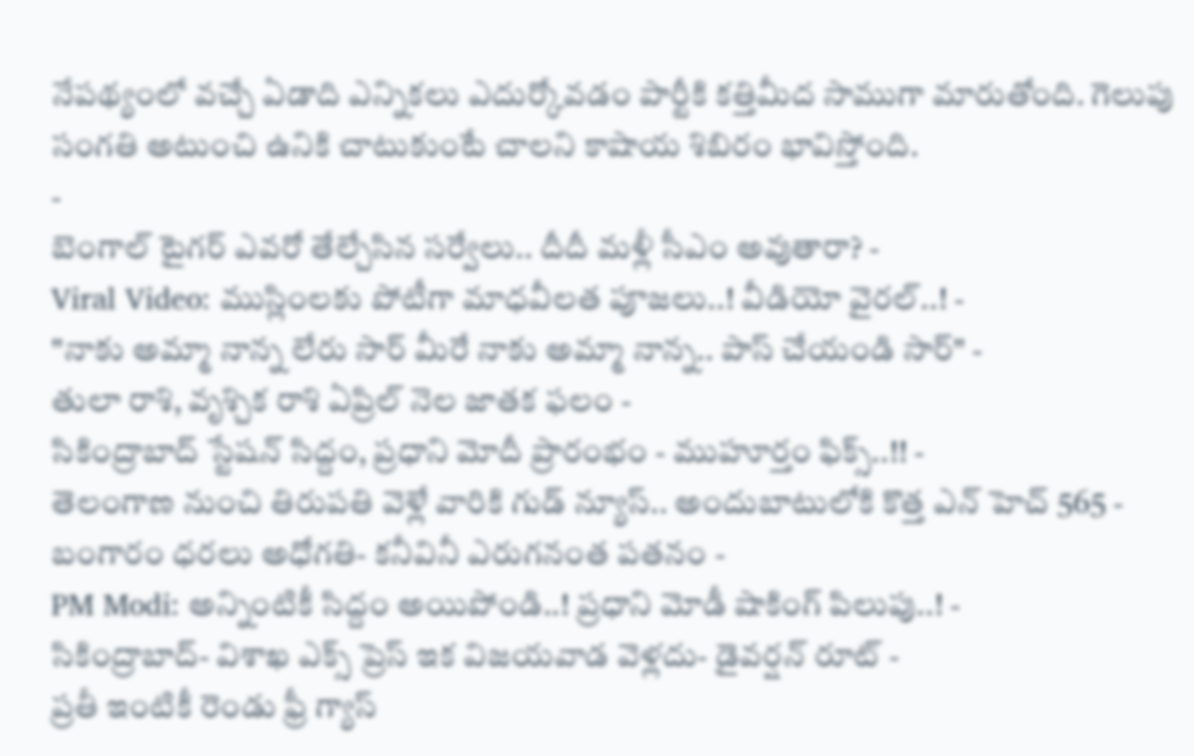నేపథ్యంలో వచ్చే ఏడాది ఎన్నికలు ఎదుర్కోవడం పార్టీకి కత్తిమీద సాముగా మారుతోంది. గెలుపు సంగతి అటుంచి ఉనికి చాటుకుంటే చాలని కాషాయ శిబిరం భావిస్తోంది.
-
బెంగాల్ టైగర్ ఎవరో తేల్చేసిన సర్వేలు.. దీదీ మళ్లీ సీఎం అవుతారా? -
Viral Video: ముస్లింలకు పోటీగా మాధవీలత పూజలు..! వీడియో వైరల్..! -
"నాకు అమ్మా నాన్న లేరు సార్ మీరే నాకు అమ్మా నాన్న.. పాస్ చేయండి సార్" -
తులా రాశి, వృశ్చిక రాశి ఏప్రిల్ నెల జాతక ఫలం -
సికింద్రాబాద్ స్టేషన్ సిద్దం, ప్రధాని మోదీ ప్రారంభం - ముహూర్తం ఫిక్స్..!! -
తెలంగాణ నుంచి తిరుపతి వెళ్లే వారికి గుడ్ న్యూస్.. అందుబాటులోకి కొత్త ఎన్ హెచ్ 565 -
బంగారం ధరలు అధోగతి- కనీవినీ ఎరుగనంత పతనం -
PM Modi: అన్నింటికీ సిద్దం అయిపోండి..! ప్రధాని మోడీ షాకింగ్ పిలుపు..! -
సికింద్రాబాద్- విశాఖ ఎక్స్ ప్రెస్ ఇక విజయవాడ వెళ్లదు- డైవర్షన్ రూట్ -
ప్రతీ ఇంటికీ రెండు ఫ్రీ గ్యాస్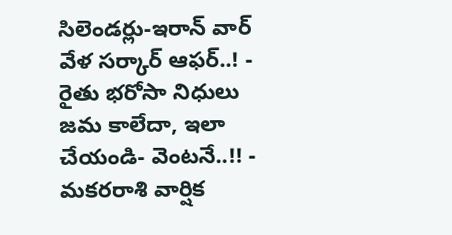సిలెండర్లు-ఇరాన్ వార్ వేళ సర్కార్ ఆఫర్..! -
రైతు భరోసా నిధులు జమ కాలేదా, ఇలా చేయండి- వెంటనే..!! -
మకరరాశి వార్షిక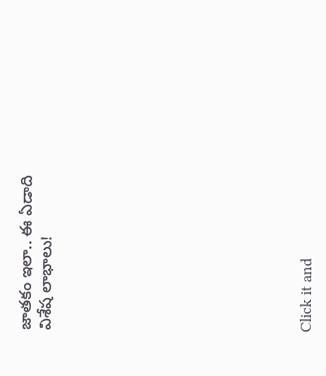జాతకం ఇలా.. ఈ ఏడాది విశేష లాభాలు!












Click it and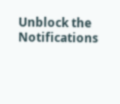Unblock the Notifications